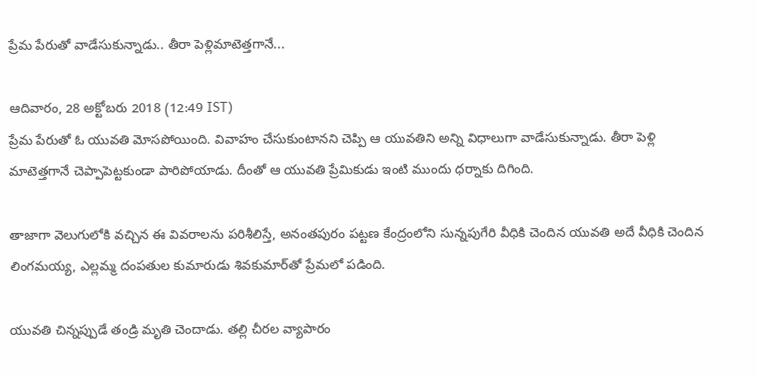ప్రేమ పేరుతో వాడేసుకున్నాడు.. తీరా పెళ్లిమాటెత్తగానే...

ఆదివారం, 28 అక్టోబరు 2018 (12:49 IST)
ప్రేమ పేరుతో ఓ యువతి మోసపోయింది. వివాహం చేసుకుంటానని చెప్పి ఆ యువతిని అన్ని విధాలుగా వాడేసుకున్నాడు. తీరా పెళ్లి మాటెత్తగానే చెప్పాపెట్టకుండా పారిపోయాడు. దీంతో ఆ యువతి ప్రేమికుడు ఇంటి ముందు ధర్నాకు దిగింది.

తాజాగా వెలుగులోకి వచ్చిన ఈ వివరాలను పరిశీలిస్తే, అనంతపురం పట్టణ కేంద్రంలోని సున్నపుగేరి వీధికి చెందిన యువతి అదే వీధికి చెందిన లింగమయ్య, ఎల్లమ్మ దంపతుల కుమారుడు శివకుమార్‌తో ప్రేమలో పడింది.

యువతి చిన్నప్పుడే తండ్రి మృతి చెందాడు. తల్లి చీరల వ్యాపారం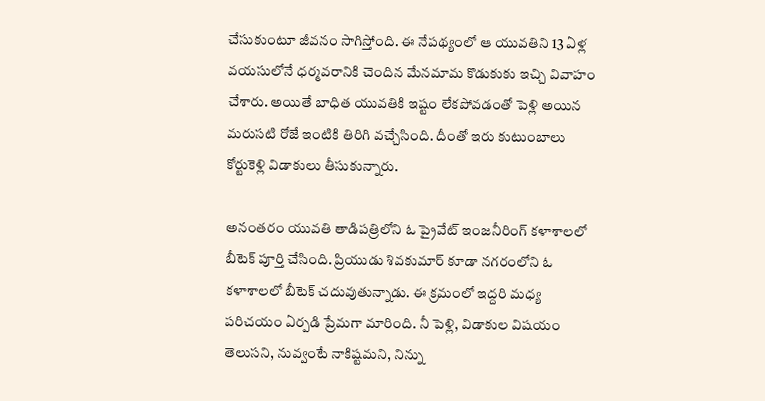చేసుకుంటూ జీవనం సాగిస్తోంది. ఈ నేపథ్యంలో ఆ యువతిని 13 ఏళ్ల వయసులోనే ధర్మవరానికి చెందిన మేనమామ కొడుకుకు ఇచ్చి వివాహం చేశారు. అయితే బాధిత యువతికి ఇష్టం లేకపోవడంతో పెళ్లి అయిన మరుసటి రోజే ఇంటికి తిరిగి వచ్చేసింది. దీంతో ఇరు కుటుంబాలు కోర్టుకెళ్లి విడాకులు తీసుకున్నారు.

అనంతరం యువతి తాడిపత్రిలోని ఓ ప్రైవేట్‌ ఇంజనీరింగ్‌ కళాశాలలో బీటెక్‌ పూర్తి చేసింది. ప్రియుడు శివకుమార్‌ కూడా నగరంలోని ఓ కళాశాలలో బీటెక్‌ చదువుతున్నాడు. ఈ క్రమంలో ఇద్దరి మధ్య పరిచయం ఏర్పడి ప్రేమగా మారింది. నీ పెళ్లి, విడాకుల విషయం తెలుసని, నువ్వంటే నాకిష్టమని, నిన్ను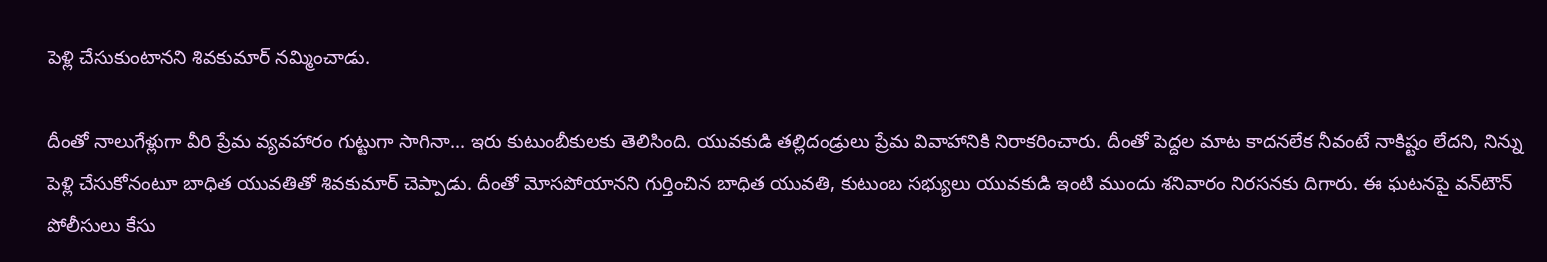పెళ్లి చేసుకుంటానని శివకుమార్‌ నమ్మించాడు.

దీంతో నాలుగేళ్లుగా వీరి ప్రేమ వ్యవహారం గుట్టుగా సాగినా... ఇరు కుటుంబీకులకు తెలిసింది. యువకుడి తల్లిదండ్రులు ప్రేమ వివాహానికి నిరాకరించారు. దీంతో పెద్దల మాట కాదనలేక నీవంటే నాకిష్టం లేదని, నిన్ను పెళ్లి చేసుకోనంటూ బాధిత యువతితో శివకుమార్‌ చెప్పాడు. దీంతో మోసపోయానని గుర్తించిన బాధిత యువతి, కుటుంబ సభ్యులు యువకుడి ఇంటి ముందు శనివారం నిరసనకు దిగారు. ఈ ఘటనపై వన్‌టౌన్‌ పోలీసులు కేసు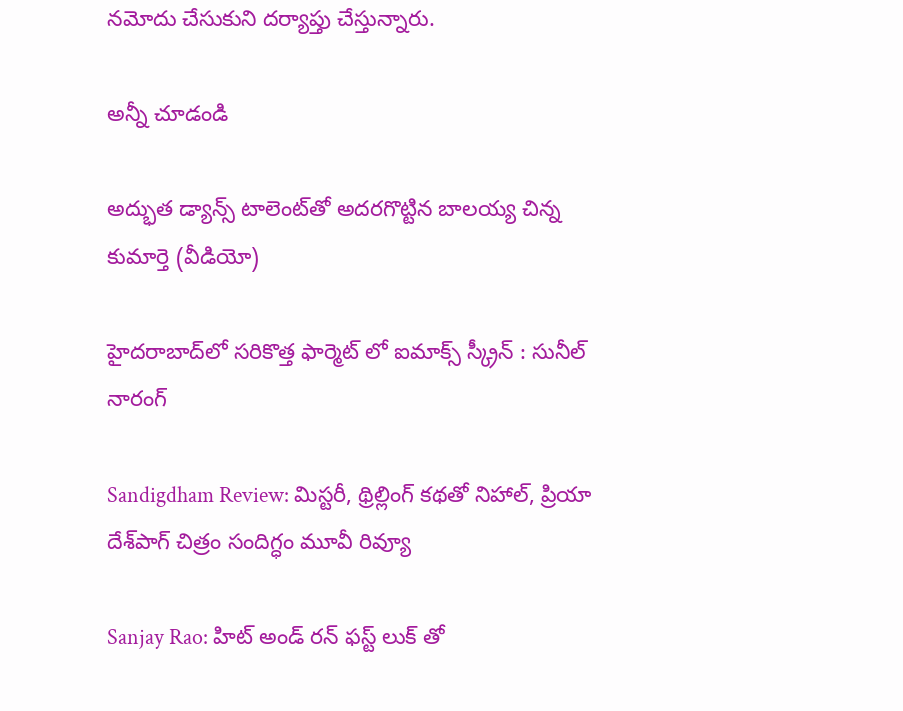నమోదు చేసుకుని దర్యాప్తు చేస్తున్నారు.

అన్నీ చూడండి

అద్భుత డ్యాన్స్ టాలెంట్‌తో అదరగొట్టిన బాలయ్య చిన్న కుమార్తె (వీడియో)

హైదరాబాద్‌లో సరికొత్త ఫార్మెట్ లో ఐమాక్స్ స్క్రీన్ : సునీల్ నారంగ్

Sandigdham Review: మిస్టరీ, థ్రిల్లింగ్ కథతో నిహాల్, ప్రియా దేశ్‌పాగ్ చిత్రం సందిగ్ధం మూవీ రివ్యూ

Sanjay Rao: హిట్ అండ్ రన్ ఫస్ట్ లుక్ తో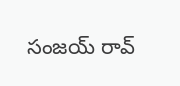సంజయ్ రావ్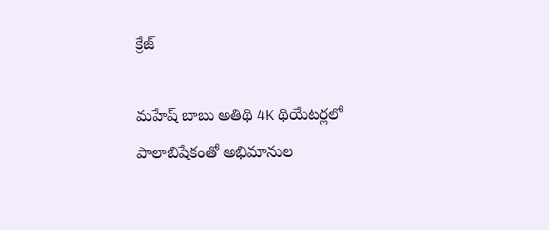క్రేజ్

మహేష్ బాబు అతిథి 4K థియేటర్లలో పాలాబిషేకంతో అభిమానుల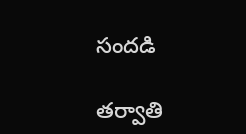సందడి

తర్వాతి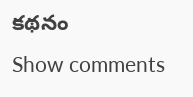కథనం
Show comments